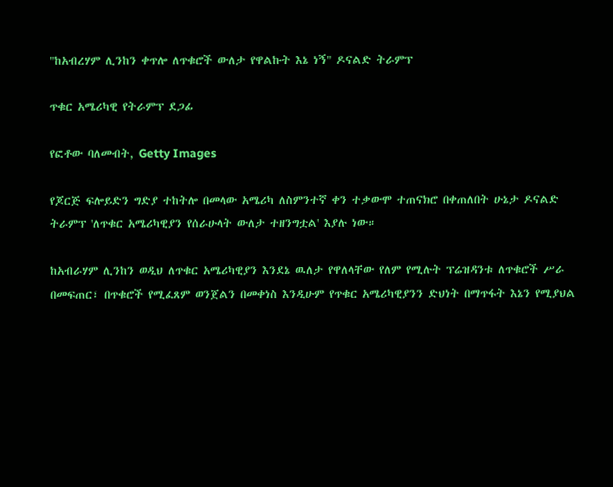"ከአብረሃም ሊንከን ቀጥሎ ለጥቁሮች ውለታ የዋልኩት እኔ ነኝ" ዶናልድ ትራምፕ

ጥቁር አሜሪካዊ የትራምፕ ደጋፊ

የፎቶው ባለመብት, Getty Images

የጆርጅ ፍሎይድን ግድያ ተከትሎ በመላው አሜሪካ ለስምንተኛ ቀን ተቃውሞ ተጠናክሮ በቀጠለበት ሁኔታ ዶናልድ ትራምፕ 'ለጥቁር አሜሪካዊያን የሰራሁላት ውለታ ተዘንግቷል' እያሉ ነው።

ከአብራሃም ሊንከን ወዲህ ለጥቁር አሜሪካዊያን እንደኔ ዉለታ የዋለላቸው የለም የሚሉት ፕሬዝዳንቱ ለጥቁሮች ሥራ በመፍጠር፣ በጥቁሮች የሚፈጸም ወንጀልን በመቀነስ እንዲሁም የጥቁር አሜሪካዊያንን ድህነት በማጥፋት እኔን የሚያህል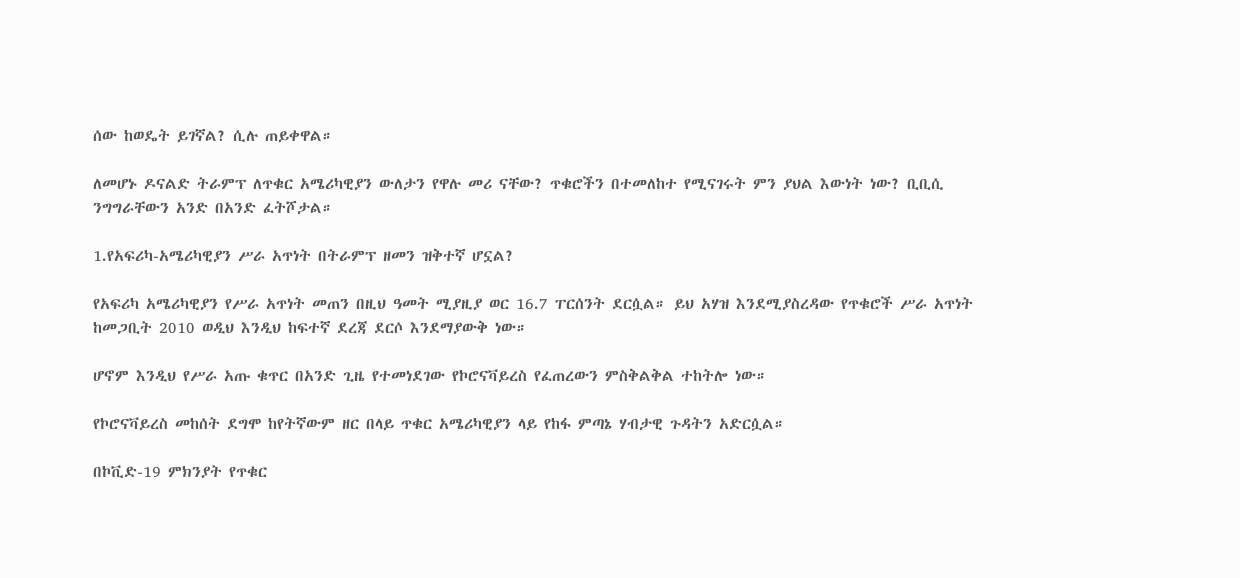ሰው ከወዴት ይገኛል? ሲሉ ጠይቀዋል።

ለመሆኑ ዶናልድ ትራምፕ ለጥቁር አሜሪካዊያን ውለታን የዋሉ መሪ ናቸው? ጥቁሮችን በተመለከተ የሚናገሩት ምን ያህል እውነት ነው? ቢቢሲ ንግግራቸውን አንድ በአንድ ፈትሾታል።

1.የአፍሪካ-አሜሪካዊያን ሥራ አጥነት በትራምፕ ዘመን ዝቅተኛ ሆኗል?

የአፍሪካ አሜሪካዊያን የሥራ አጥነት መጠን በዚህ ዓመት ሚያዚያ ወር 16.7 ፐርሰንት ደርሷል። ይህ አሃዝ እንደሚያስረዳው የጥቁሮች ሥራ አጥነት ከመጋቢት 2010 ወዲህ እንዲህ ከፍተኛ ደረጃ ደርሶ እንደማያውቅ ነው።

ሆኖም እንዲህ የሥራ አጡ ቁጥር በአንድ ጊዜ የተመነደገው የኮሮናቫይረስ የፈጠረውን ምስቅልቅል ተከትሎ ነው።

የኮሮናቫይረስ መከሰት ደግሞ ከየትኛውም ዘር በላይ ጥቁር አሜሪካዊያን ላይ የከፋ ምጣኔ ሃብታዊ ጉዳትን አድርሷል።

በኮቪድ-19 ምክንያት የጥቁር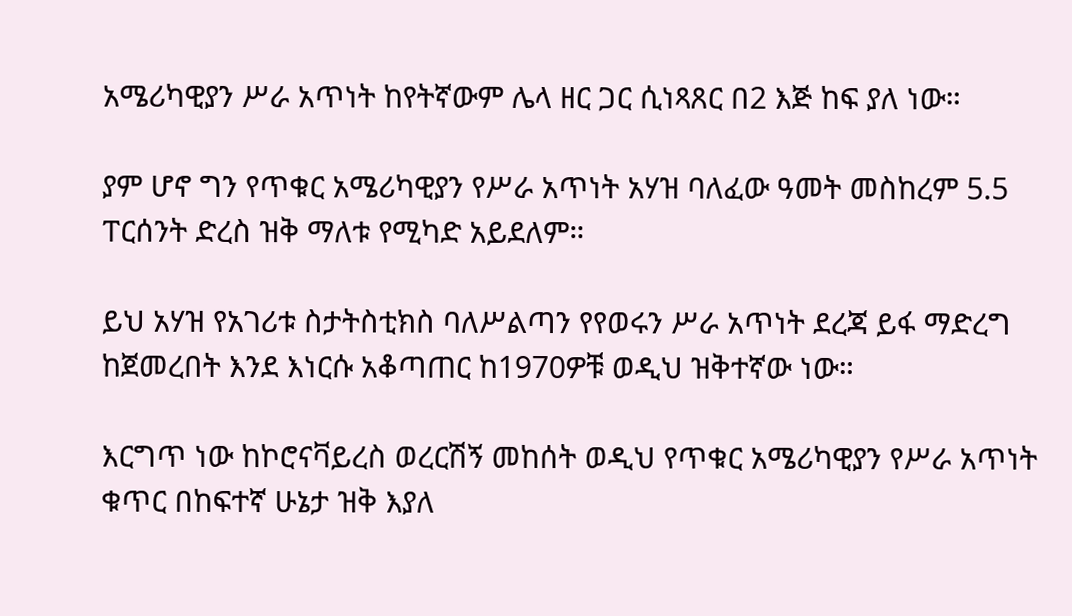አሜሪካዊያን ሥራ አጥነት ከየትኛውም ሌላ ዘር ጋር ሲነጻጸር በ2 እጅ ከፍ ያለ ነው።

ያም ሆኖ ግን የጥቁር አሜሪካዊያን የሥራ አጥነት አሃዝ ባለፈው ዓመት መስከረም 5.5 ፐርሰንት ድረስ ዝቅ ማለቱ የሚካድ አይደለም።

ይህ አሃዝ የአገሪቱ ስታትስቲክስ ባለሥልጣን የየወሩን ሥራ አጥነት ደረጃ ይፋ ማድረግ ከጀመረበት እንደ እነርሱ አቆጣጠር ከ1970ዎቹ ወዲህ ዝቅተኛው ነው።

እርግጥ ነው ከኮሮናቫይረስ ወረርሽኝ መከሰት ወዲህ የጥቁር አሜሪካዊያን የሥራ አጥነት ቁጥር በከፍተኛ ሁኔታ ዝቅ እያለ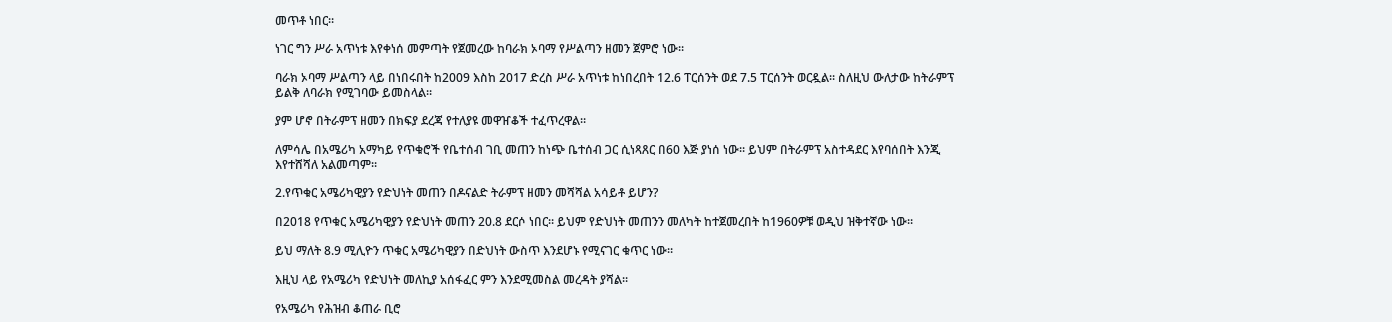መጥቶ ነበር።

ነገር ግን ሥራ አጥነቱ እየቀነሰ መምጣት የጀመረው ከባራክ ኦባማ የሥልጣን ዘመን ጀምሮ ነው።

ባራክ ኦባማ ሥልጣን ላይ በነበሩበት ከ2009 እስከ 2017 ድረስ ሥራ አጥነቱ ከነበረበት 12.6 ፐርሰንት ወደ 7.5 ፐርሰንት ወርዷል። ስለዚህ ውለታው ከትራምፕ ይልቅ ለባራክ የሚገባው ይመስላል።

ያም ሆኖ በትራምፕ ዘመን በክፍያ ደረጃ የተለያዩ መዋዠቆች ተፈጥረዋል።

ለምሳሌ በአሜሪካ አማካይ የጥቁሮች የቤተሰብ ገቢ መጠን ከነጭ ቤተሰብ ጋር ሲነጻጸር በ60 እጅ ያነሰ ነው። ይህም በትራምፕ አስተዳደር እየባሰበት እንጂ እየተሸሻለ አልመጣም።

2.የጥቁር አሜሪካዊያን የድህነት መጠን በዶናልድ ትራምፕ ዘመን መሻሻል አሳይቶ ይሆን?

በ2018 የጥቁር አሜሪካዊያን የድህነት መጠን 20.8 ደርሶ ነበር። ይህም የድህነት መጠንን መለካት ከተጀመረበት ከ1960ዎቹ ወዲህ ዝቅተኛው ነው።

ይህ ማለት 8.9 ሚሊዮን ጥቁር አሜሪካዊያን በድህነት ውስጥ እንደሆኑ የሚናገር ቁጥር ነው።

እዚህ ላይ የአሜሪካ የድህነት መለኪያ አሰፋፈር ምን እንደሚመስል መረዳት ያሻል።

የአሜሪካ የሕዝብ ቆጠራ ቢሮ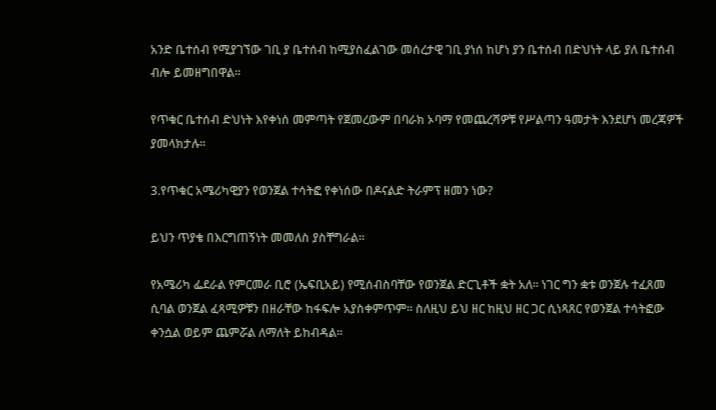አንድ ቤተሰብ የሚያገኘው ገቢ ያ ቤተሰብ ከሚያስፈልገው መሰረታዊ ገቢ ያነሰ ከሆነ ያን ቤተሰብ በድህነት ላይ ያለ ቤተሰብ ብሎ ይመዘግበዋል።

የጥቁር ቤተሰብ ድህነት እየቀነሰ መምጣት የጀመረውም በባራክ ኦባማ የመጨረሻዎቹ የሥልጣን ዓመታት እንደሆነ መረጃዎች ያመላክታሉ።

3.የጥቁር አሜሪካዊያን የወንጀል ተሳትፎ የቀነሰው በዶናልድ ትራምፕ ዘመን ነው?

ይህን ጥያቄ በእርግጠኝነት መመለስ ያስቸግራል።

የአሜሪካ ፌደራል የምርመራ ቢሮ (ኤፍቢአይ) የሚሰብስባቸው የወንጀል ድርጊቶች ቋት አለ። ነገር ግን ቋቱ ወንጀሉ ተፈጸመ ሲባል ወንጀል ፈጻሚዎቹን በዘራቸው ከፋፍሎ አያስቀምጥም። ስለዚህ ይህ ዘር ከዚህ ዘር ጋር ሲነጻጸር የወንጀል ተሳትፎው ቀንሷል ወይም ጨምሯል ለማለት ይከብዳል።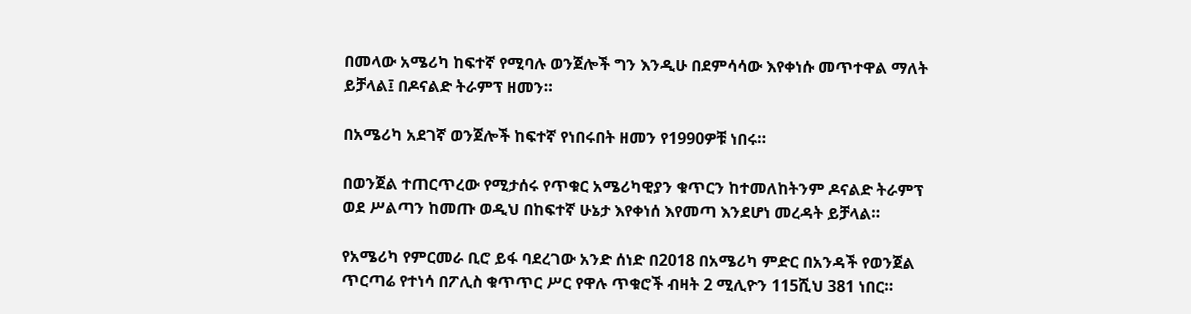በመላው አሜሪካ ከፍተኛ የሚባሉ ወንጀሎች ግን እንዲሁ በደምሳሳው እየቀነሱ መጥተዋል ማለት ይቻላል፤ በዶናልድ ትራምፕ ዘመን።

በአሜሪካ አደገኛ ወንጀሎች ከፍተኛ የነበሩበት ዘመን የ1990ዎቹ ነበሩ።

በወንጀል ተጠርጥረው የሚታሰሩ የጥቁር አሜሪካዊያን ቁጥርን ከተመለከትንም ዶናልድ ትራምፕ ወደ ሥልጣን ከመጡ ወዲህ በከፍተኛ ሁኔታ እየቀነሰ እየመጣ እንደሆነ መረዳት ይቻላል።

የአሜሪካ የምርመራ ቢሮ ይፋ ባደረገው አንድ ሰነድ በ2018 በአሜሪካ ምድር በአንዳች የወንጀል ጥርጣሬ የተነሳ በፖሊስ ቁጥጥር ሥር የዋሉ ጥቁሮች ብዛት 2 ሚሊዮን 115ሺህ 381 ነበር።